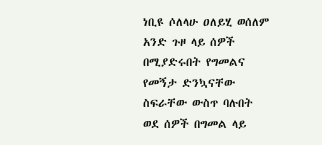ነቢዩ ሶለላሁ ዐለይሂ ወሰለም አንድ ጉዞ ላይ ሰዎች በሚያድሩበት የግመልና የመኝታ ድንኳናቸው ስፍራቸው ውስጥ ባሉበት ወደ ሰዎች በግመል ላይ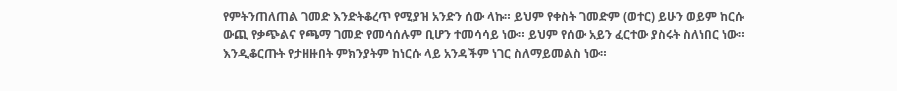የምትንጠለጠል ገመድ እንድትቆረጥ የሚያዝ አንድን ሰው ላኩ። ይህም የቀስት ገመድም (ወተር) ይሁን ወይም ከርሱ ውጪ የቃጭልና የጫማ ገመድ የመሳሰሉም ቢሆን ተመሳሳይ ነው። ይህም የሰው አይን ፈርተው ያስሩት ስለነበር ነው። እንዲቆርጡት የታዘዙበት ምክንያትም ከነርሱ ላይ አንዳችም ነገር ስለማይመልስ ነው።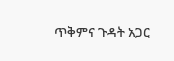ጥቅምና ጉዳት አጋር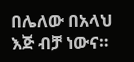በሌለው በአላህ እጅ ብቻ ነውና።